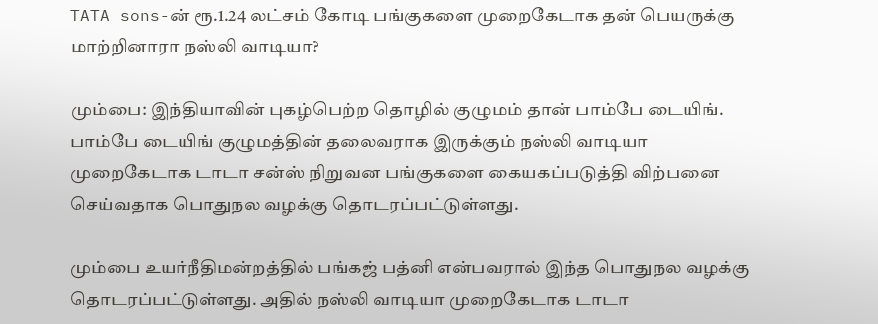TATA sons-ன் ரூ.1.24 லட்சம் கோடி பங்குகளை முறைகேடாக தன் பெயருக்கு மாற்றினாரா நஸ்லி வாடியா?

மும்பை: இந்தியாவின் புகழ்பெற்ற தொழில் குழுமம் தான் பாம்பே டையிங். பாம்பே டையிங் குழுமத்தின் தலைவராக இருக்கும் நஸ்லி வாடியா முறைகேடாக டாடா சன்ஸ் நிறுவன பங்குகளை கையகப்படுத்தி விற்பனை செய்வதாக பொதுநல வழக்கு தொடரப்பட்டுள்ளது.

மும்பை உயர்நீதிமன்றத்தில் பங்கஜ் பத்னி என்பவரால் இந்த பொதுநல வழக்கு தொடரப்பட்டுள்ளது. அதில் நஸ்லி வாடியா முறைகேடாக டாடா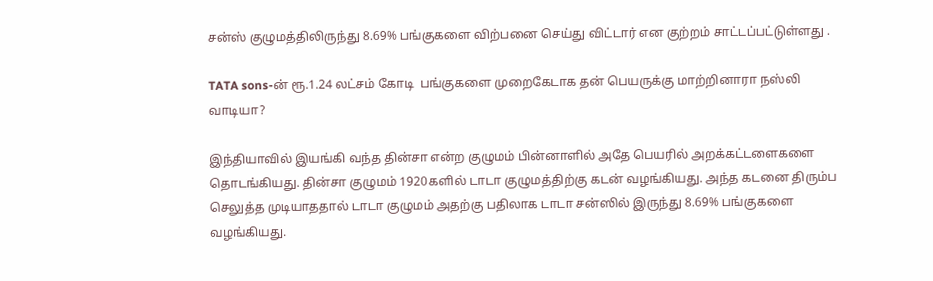சன்ஸ் குழுமத்திலிருந்து 8.69% பங்குகளை விற்பனை செய்து விட்டார் என குற்றம் சாட்டப்பட்டுள்ளது .

TATA sons-ன் ரூ.1.24 லட்சம் கோடி  பங்குகளை முறைகேடாக தன் பெயருக்கு மாற்றினாரா நஸ்லி வாடியா?

இந்தியாவில் இயங்கி வந்த தின்சா என்ற குழுமம் பின்னாளில் அதே பெயரில் அறக்கட்டளைகளை தொடங்கியது. தின்சா குழுமம் 1920களில் டாடா குழுமத்திற்கு கடன் வழங்கியது. அந்த கடனை திரும்ப செலுத்த முடியாததால் டாடா குழுமம் அதற்கு பதிலாக டாடா சன்ஸில் இருந்து 8.69% பங்குகளை வழங்கியது.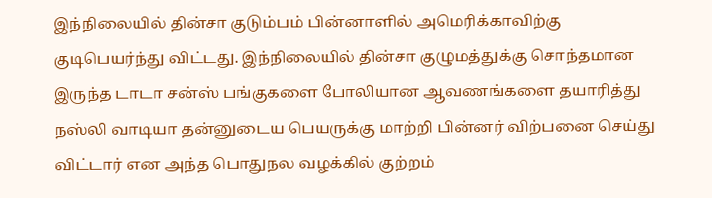இந்நிலையில் தின்சா குடும்பம் பின்னாளில் அமெரிக்காவிற்கு குடிபெயர்ந்து விட்டது. இந்நிலையில் தின்சா குழுமத்துக்கு சொந்தமான இருந்த டாடா சன்ஸ் பங்குகளை போலியான ஆவணங்களை தயாரித்து நஸ்லி வாடியா தன்னுடைய பெயருக்கு மாற்றி பின்னர் விற்பனை செய்து விட்டார் என அந்த பொதுநல வழக்கில் குற்றம்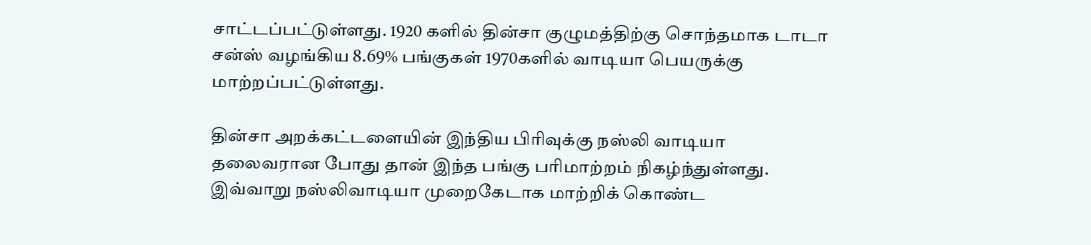சாட்டப்பட்டுள்ளது. 1920 களில் தின்சா குழுமத்திற்கு சொந்தமாக டாடா சன்ஸ் வழங்கிய 8.69% பங்குகள் 1970களில் வாடியா பெயருக்கு மாற்றப்பட்டுள்ளது.

தின்சா அறக்கட்டளையின் இந்திய பிரிவுக்கு நஸ்லி வாடியா தலைவரான போது தான் இந்த பங்கு பரிமாற்றம் நிகழ்ந்துள்ளது. இவ்வாறு நஸ்லிவாடியா முறைகேடாக மாற்றிக் கொண்ட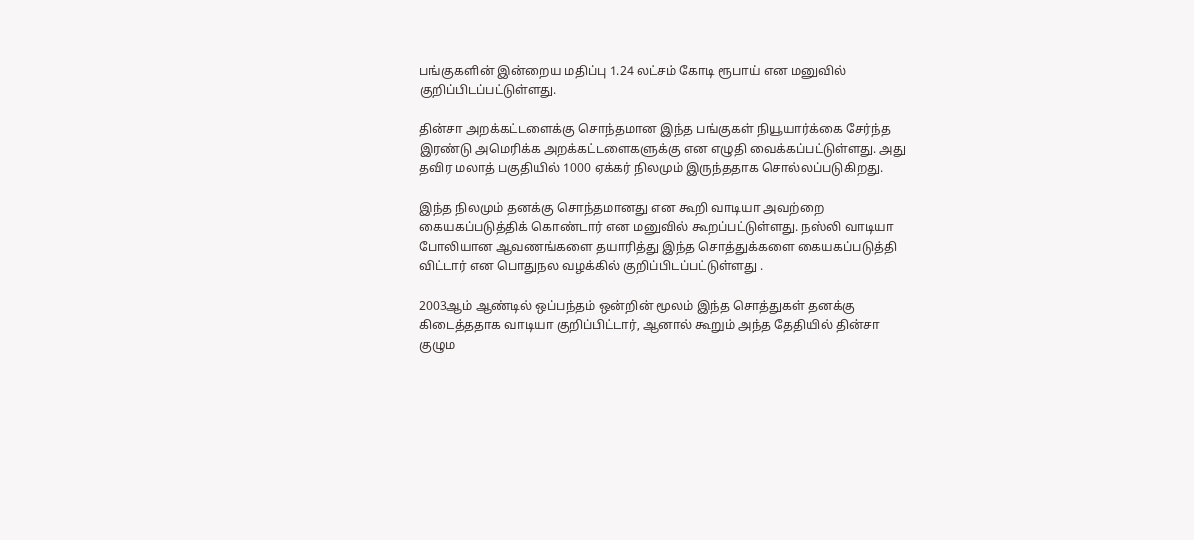பங்குகளின் இன்றைய மதிப்பு 1.24 லட்சம் கோடி ரூபாய் என மனுவில் குறிப்பிடப்பட்டுள்ளது.

தின்சா அறக்கட்டளைக்கு சொந்தமான இந்த பங்குகள் நியூயார்க்கை சேர்ந்த இரண்டு அமெரிக்க அறக்கட்டளைகளுக்கு என எழுதி வைக்கப்பட்டுள்ளது. அது தவிர மலாத் பகுதியில் 1000 ஏக்கர் நிலமும் இருந்ததாக சொல்லப்படுகிறது.

இந்த நிலமும் தனக்கு சொந்தமானது என கூறி வாடியா அவற்றை கையகப்படுத்திக் கொண்டார் என மனுவில் கூறப்பட்டுள்ளது. நஸ்லி வாடியா போலியான ஆவணங்களை தயாரித்து இந்த சொத்துக்களை கையகப்படுத்தி விட்டார் என பொதுநல வழக்கில் குறிப்பிடப்பட்டுள்ளது .

2003ஆம் ஆண்டில் ஒப்பந்தம் ஒன்றின் மூலம் இந்த சொத்துகள் தனக்கு கிடைத்ததாக வாடியா குறிப்பிட்டார், ஆனால் கூறும் அந்த தேதியில் தின்சா குழும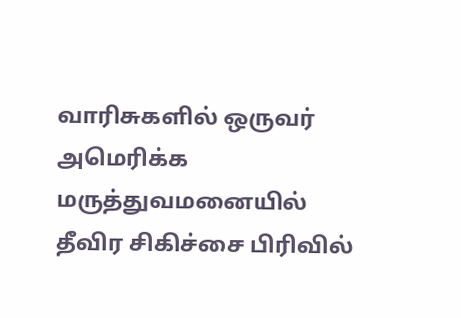வாரிசுகளில் ஒருவர் அமெரிக்க மருத்துவமனையில் தீவிர சிகிச்சை பிரிவில்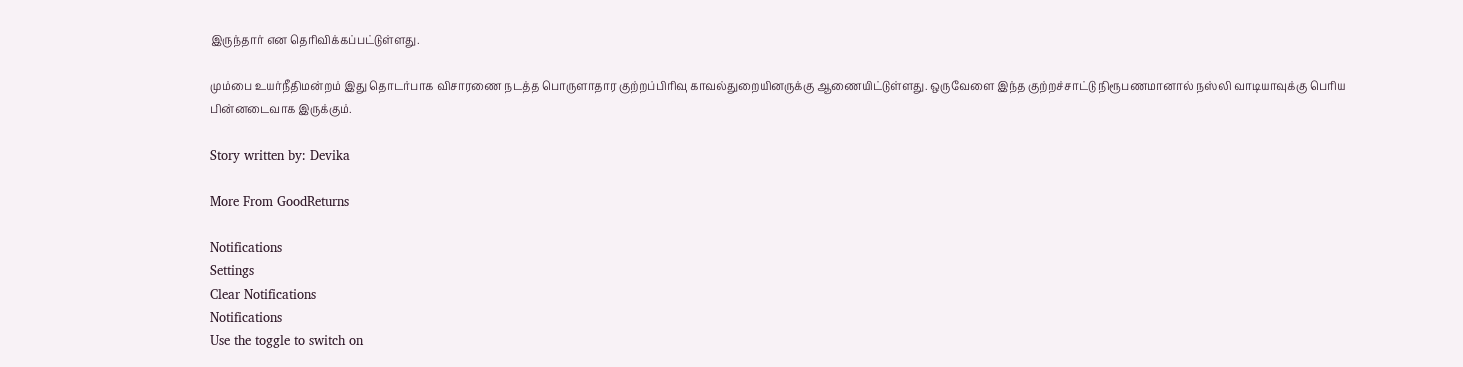இருந்தார் என தெரிவிக்கப்பட்டுள்ளது.

மும்பை உயர்நீதிமன்றம் இது தொடர்பாக விசாரணை நடத்த பொருளாதார குற்றப்பிரிவு காவல்துறையினருக்கு ஆணையிட்டுள்ளது. ஒருவேளை இந்த குற்றச்சாட்டு நிரூபணமானால் நஸ்லி வாடியாவுக்கு பெரிய பின்னடைவாக இருக்கும்.

Story written by: Devika

More From GoodReturns

Notifications
Settings
Clear Notifications
Notifications
Use the toggle to switch on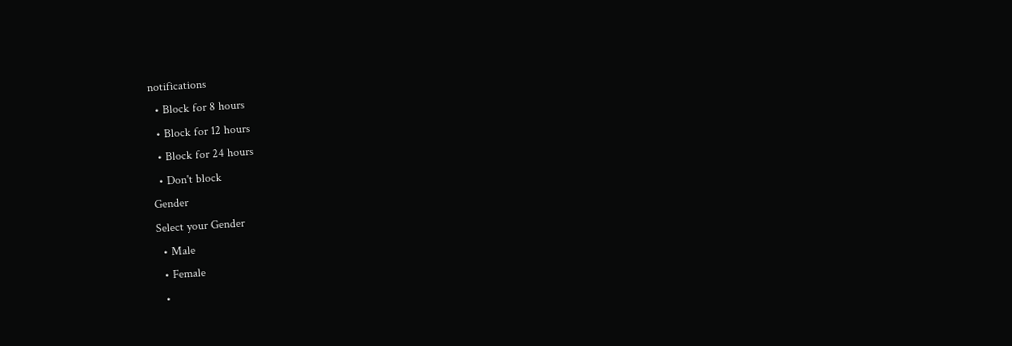notifications
  • Block for 8 hours
  • Block for 12 hours
  • Block for 24 hours
  • Don't block
Gender
Select your Gender
  • Male
  • Female
  •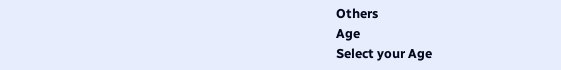Others
Age
Select your Age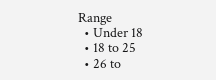Range
  • Under 18
  • 18 to 25
  • 26 to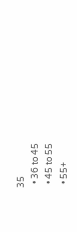35
  • 36 to 45
  • 45 to 55
  • 55+